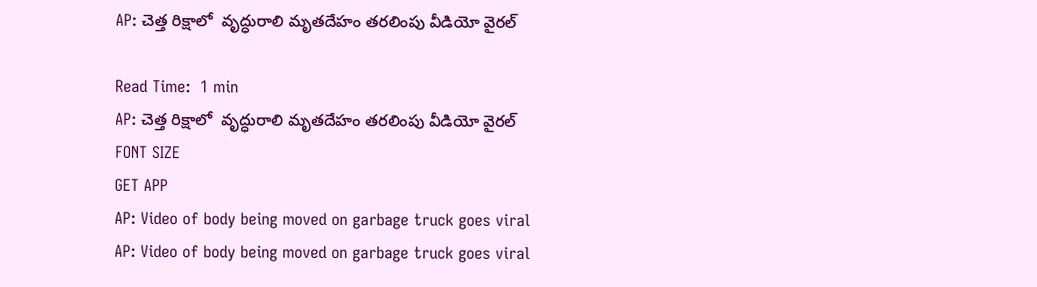AP: చెత్త రిక్షాలో  వృద్ధురాలి మృతదేహం తరలింపు వీడియో వైరల్

Read Time:  1 min
AP: చెత్త రిక్షాలో  వృద్ధురాలి మృతదేహం తరలింపు వీడియో వైరల్
FONT SIZE
GET APP
AP: Video of body being moved on garbage truck goes viral
AP: Video of body being moved on garbage truck goes viral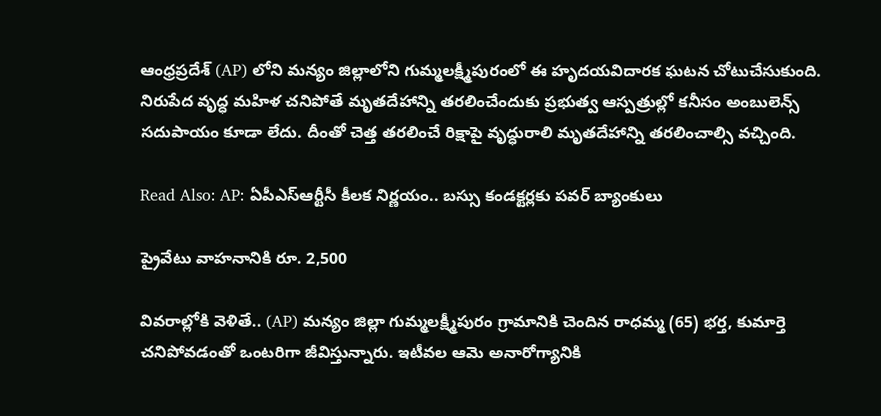ఆంధ్రప్రదేశ్ (AP) లోని మన్యం జిల్లాలోని గుమ్మలక్ష్మీపురంలో ఈ హృదయవిదారక ఘటన చోటుచేసుకుంది. నిరుపేద వృద్ధ మహిళ చనిపోతే మృతదేహాన్ని తరలించేందుకు ప్రభుత్వ ఆస్పత్రుల్లో కనీసం అంబులెన్స్ సదుపాయం కూడా లేదు. దీంతో చెత్త తరలించే రిక్షాపై వృద్ధురాలి మృతదేహాన్ని తరలించాల్సి వచ్చింది.

Read Also: AP: ఏపీఎస్ఆర్టీసీ కీలక నిర్ణయం.. బస్సు కండక్టర్లకు పవర్‌ బ్యాంకులు

ప్రైవేటు వాహనానికి రూ. 2,500

వివరాల్లోకి వెళితే.. (AP) మన్యం జిల్లా గుమ్మలక్ష్మీపురం గ్రామానికి చెందిన రాధమ్మ (65) భర్త, కుమార్తె చనిపోవడంతో ఒంటరిగా జీవిస్తున్నారు. ఇటీవల ఆమె అనారోగ్యానికి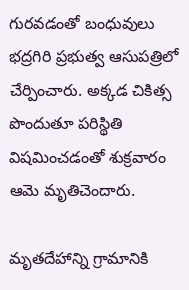గురవడంతో బంధువులు భద్రగిరి ప్రభుత్వ ఆసుపత్రిలో చేర్పించారు. అక్కడ చికిత్స పొందుతూ పరిస్థితి విషమించడంతో శుక్రవారం ఆమె మృతిచెందారు.

మృతదేహాన్ని గ్రామానికి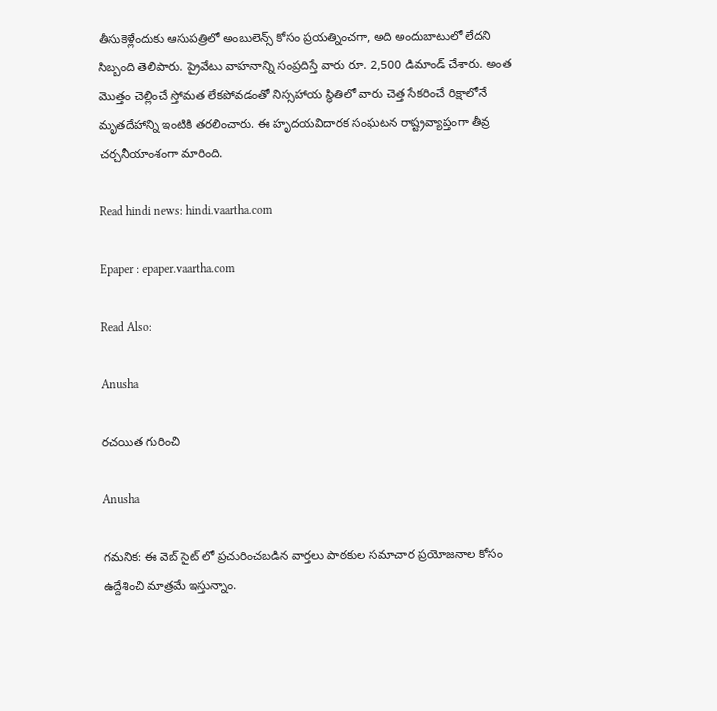తీసుకెళ్లేందుకు ఆసుపత్రిలో అంబులెన్స్ కోసం ప్రయత్నించగా, అది అందుబాటులో లేదని సిబ్బంది తెలిపారు. ప్రైవేటు వాహనాన్ని సంప్రదిస్తే వారు రూ. 2,500 డిమాండ్ చేశారు. అంత మొత్తం చెల్లించే స్తోమత లేకపోవడంతో నిస్సహాయ స్థితిలో వారు చెత్త సేకరించే రిక్షాలోనే మృతదేహాన్ని ఇంటికి తరలించారు. ఈ హృదయవిదారక సంఘటన రాష్ట్రవ్యాప్తంగా తీవ్ర చర్చనీయాంశంగా మారింది.

Read hindi news: hindi.vaartha.com

Epaper : epaper.vaartha.com

Read Also:

Anusha

రచయిత గురించి

Anusha

గమనిక: ఈ వెబ్ సైట్ లో ప్రచురించబడిన వార్తలు పాఠకుల సమాచార ప్రయోజనాల కోసం ఉద్దేశించి మాత్రమే ఇస్తున్నాం.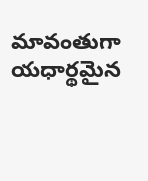మావంతుగా యధార్థమైన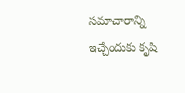సమాచారాన్ని ఇచ్చేందుకు కృషి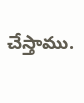చేస్తాము.